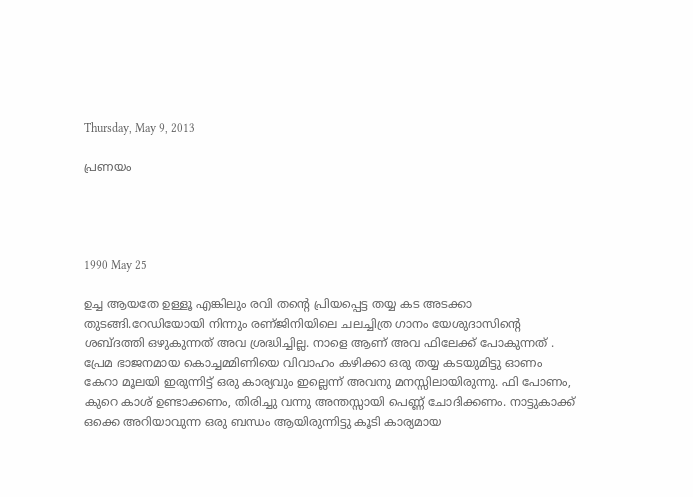Thursday, May 9, 2013

പ്രണയം




1990 May 25

ഉച്ച ആയതേ ഉള്ളൂ എങ്കിലും രവി തന്റെ പ്രിയപ്പെട്ട തയ്യ കട അടക്കാ തുടങ്ങി.റേഡിയോയി നിന്നും രണ്ജിനിയിലെ ചലച്ചിത്ര ഗാനം യേശുദാസിന്റെ ശബ്ദത്തി ഒഴുകുന്നത് അവ ശ്രദ്ധിച്ചില്ല. നാളെ ആണ് അവ ഫിലേക്ക് പോകുന്നത് . പ്രേമ ഭാജനമായ കൊച്ചമ്മിണിയെ വിവാഹം കഴിക്കാ ഒരു തയ്യ കടയുമിട്ടു ഓണം കേറാ മൂലയി ഇരുന്നിട്ട് ഒരു കാര്യവും ഇല്ലെന്ന് അവനു മനസ്സിലായിരുന്നു. ഫി പോണം, കുറെ കാശ് ഉണ്ടാക്കണം, തിരിച്ചു വന്നു അന്തസ്സായി പെണ്ണ് ചോദിക്കണം. നാട്ടുകാക്ക് ഒക്കെ അറിയാവുന്ന ഒരു ബന്ധം ആയിരുന്നിട്ടു കൂടി കാര്യമായ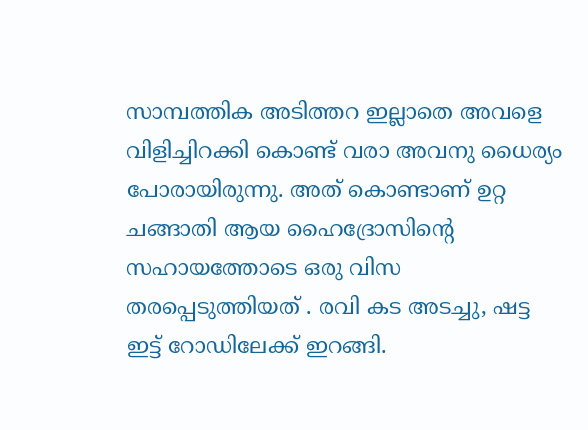സാമ്പത്തിക അടിത്തറ ഇല്ലാതെ അവളെ വിളിച്ചിറക്കി കൊണ്ട് വരാ അവനു ധൈര്യം പോരായിരുന്നു. അത് കൊണ്ടാണ് ഉറ്റ ചങ്ങാതി ആയ ഹൈദ്രോസിന്റെ സഹായത്തോടെ ഒരു വിസ തരപ്പെടുത്തിയത് . രവി കട അടച്ചു, ഷട്ട ഇട്ട് റോഡിലേക്ക് ഇറങ്ങി.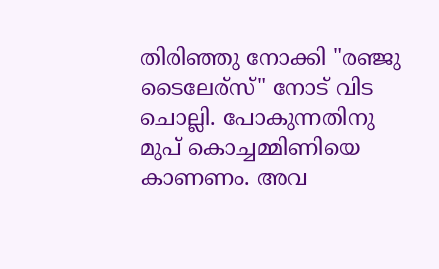തിരിഞ്ഞു നോക്കി "രഞ്ജു  ടൈലേര്സ്" നോട് വിട ചൊല്ലി. പോകുന്നതിനു മുപ് കൊച്ചമ്മിണിയെ കാണണം. അവ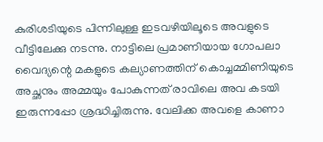കുരിശടിയുടെ പിന്നിലുള്ള ഇടവഴിയിലൂടെ അവളുടെ വീട്ടിലേക്കു നടന്നു. നാട്ടിലെ പ്രമാണിയായ ഗോപലാ വൈദ്യന്റെ മകളുടെ കല്യാണത്തിന് കൊച്ചമ്മിണിയുടെ അച്ഛനും അമ്മയും പോകുന്നത് രാവിലെ അവ കടയി ഇരുന്നപ്പോ ശ്രദ്ധിച്ചിരുന്നു. വേലിക്ക അവളെ കാണാ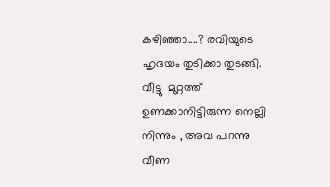കഴിഞ്ഞാ....? രവിയുടെ ഹൃദയം തുടിക്കാ തുടങ്ങി. വീട്ടു  മുറ്റത്ത് ഉണക്കാനിട്ടിരുന്ന നെല്ലി നിന്നും , അവ പറന്നു വീണ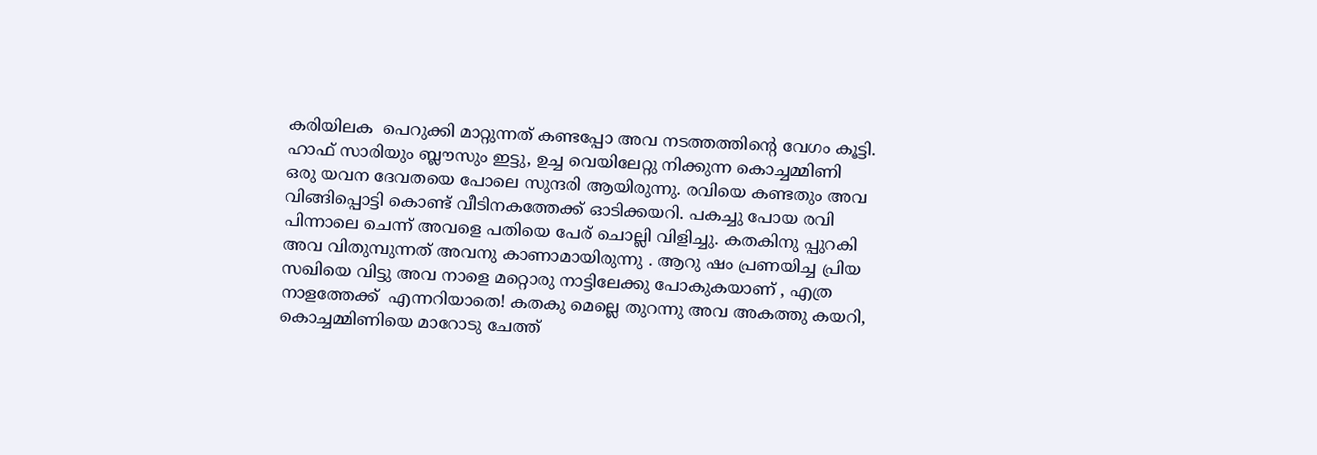കരിയിലക  പെറുക്കി മാറ്റുന്നത് കണ്ടപ്പോ അവ നടത്തത്തിന്റെ വേഗം കൂട്ടി. ഹാഫ് സാരിയും ബ്ലൗസും ഇട്ടു, ഉച്ച വെയിലേറ്റു നിക്കുന്ന കൊച്ചമ്മിണി ഒരു യവന ദേവതയെ പോലെ സുന്ദരി ആയിരുന്നു. രവിയെ കണ്ടതും അവ വിങ്ങിപ്പൊട്ടി കൊണ്ട് വീടിനകത്തേക്ക് ഓടിക്കയറി. പകച്ചു പോയ രവി പിന്നാലെ ചെന്ന് അവളെ പതിയെ പേര് ചൊല്ലി വിളിച്ചു. കതകിനു പ്പുറകി അവ വിതുമ്പുന്നത് അവനു കാണാമായിരുന്നു . ആറു ഷം പ്രണയിച്ച പ്രിയ സഖിയെ വിട്ടു അവ നാളെ മറ്റൊരു നാട്ടിലേക്കു പോകുകയാണ് , എത്ര നാളത്തേക്ക്  എന്നറിയാതെ! കതകു മെല്ലെ തുറന്നു അവ അകത്തു കയറി, കൊച്ചമ്മിണിയെ മാറോടു ചേത്ത്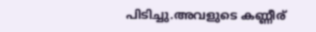പിടിച്ചു.അവളുടെ കണ്ണീര്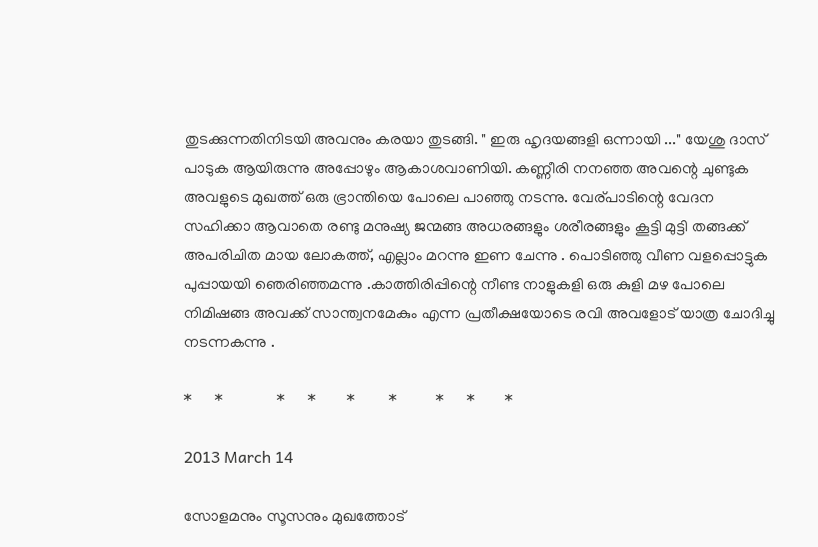തുടക്കുന്നതിനിടയി അവനും കരയാ തുടങ്ങി. " ഇരു ഹൃദയങ്ങളി ഒന്നായി ..." യേശു ദാസ് പാടുക ആയിരുന്നു അപ്പോഴും ആകാശവാണിയി. കണ്ണീരി നനഞ്ഞ അവന്റെ ചുണ്ടുക അവളുടെ മുഖത്ത് ഒരു ഭ്രാന്തിയെ പോലെ പാഞ്ഞു നടന്നു. വേര്പാടിന്റെ വേദന സഹിക്കാ ആവാതെ രണ്ടു മനുഷ്യ ജന്മങ്ങ അധരങ്ങളും ശരീരങ്ങളും കൂട്ടി മുട്ടി തങ്ങക്ക് അപരിചിത മായ ലോകത്ത്, എല്ലാം മറന്നു ഇണ ചേന്നു . പൊടിഞ്ഞു വീണ വളപ്പൊട്ടുക പുപ്പായയി ഞെരിഞ്ഞമന്നു .കാത്തിരിപ്പിന്റെ നീണ്ട നാളുകളി ഒരു കുളി മഴ പോലെ നിമിഷങ്ങ അവക്ക് സാന്ത്വനമേകും എന്ന പ്രതീക്ഷയോടെ രവി അവളോട് യാത്ര ചോദിച്ചു നടന്നകന്നു .

*      *              *      *        *         *          *      *        *

2013 March 14

സോളമനും സൂസനും മുഖത്തോട്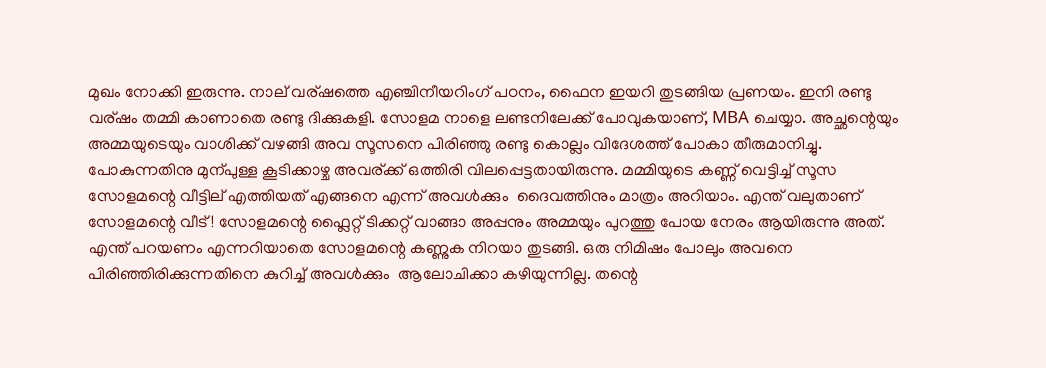മുഖം നോക്കി ഇരുന്നു. നാല് വര്ഷത്തെ എഞ്ചിനീയറിംഗ് പഠനം, ഫൈന ഇയറി തുടങ്ങിയ പ്രണയം. ഇനി രണ്ടു വര്ഷം തമ്മി കാണാതെ രണ്ടു ദിക്കുകളി. സോളമ നാളെ ലണ്ടനിലേക്ക് പോവുകയാണ്, MBA ചെയ്യാ. അച്ഛന്റെയും അമ്മയുടെയും വാശിക്ക് വഴങ്ങി അവ സൂസനെ പിരിഞ്ഞു രണ്ടു കൊല്ലം വിദേശത്ത് പോകാ തീരുമാനിച്ചു. പോകുന്നതിനു മുന്പുള്ള കൂടിക്കാഴ്ച അവര്ക്ക് ഒത്തിരി വിലപ്പെട്ടതായിരുന്നു. മമ്മിയുടെ കണ്ണ് വെട്ടിച്ച് സൂസ സോളമന്റെ വീട്ടില് എത്തിയത് എങ്ങനെ എന്ന് അവൾക്കും  ദൈവത്തിനും മാത്രം അറിയാം. എന്ത് വലുതാണ് സോളമന്റെ വീട് ! സോളമന്റെ ഫ്ലൈറ്റ് ടിക്കറ്റ്‌ വാങ്ങാ അപ്പനും അമ്മയും പുറത്തു പോയ നേരം ആയിരുന്നു അത്. എന്ത് പറയണം എന്നറിയാതെ സോളമന്റെ കണ്ണുക നിറയാ തുടങ്ങി. ഒരു നിമിഷം പോലും അവനെ പിരിഞ്ഞിരിക്കുന്നതിനെ കുറിച്ച് അവൾക്കും  ആലോചിക്കാ കഴിയുന്നില്ല. തന്റെ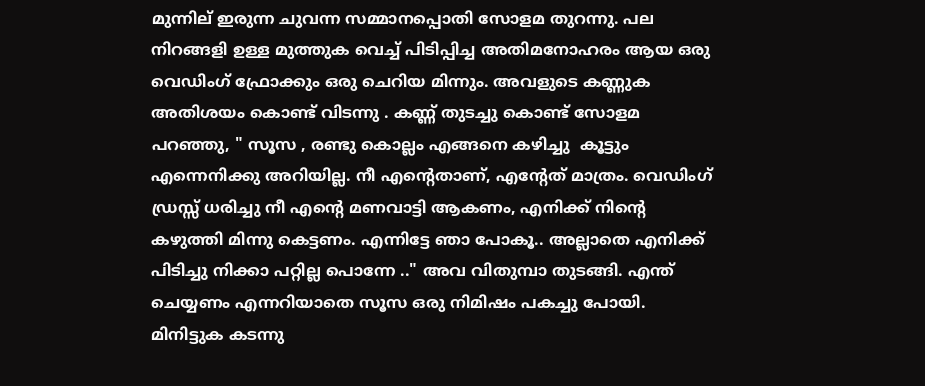മുന്നില് ഇരുന്ന ചുവന്ന സമ്മാനപ്പൊതി സോളമ തുറന്നു. പല നിറങ്ങളി ഉള്ള മുത്തുക വെച്ച് പിടിപ്പിച്ച അതിമനോഹരം ആയ ഒരു വെഡിംഗ് ഫ്രോക്കും ഒരു ചെറിയ മിന്നും. അവളുടെ കണ്ണുക  അതിശയം കൊണ്ട് വിടന്നു . കണ്ണ് തുടച്ചു കൊണ്ട് സോളമ പറഞ്ഞു, " സൂസ , രണ്ടു കൊല്ലം എങ്ങനെ കഴിച്ചു  കൂട്ടും എന്നെനിക്കു അറിയില്ല. നീ എന്റെതാണ്, എന്റേത് മാത്രം. വെഡിംഗ് ഡ്രസ്സ് ധരിച്ചു നീ എന്റെ മണവാട്ടി ആകണം, എനിക്ക് നിന്റെ കഴുത്തി മിന്നു കെട്ടണം. എന്നിട്ടേ ഞാ പോകൂ.. അല്ലാതെ എനിക്ക് പിടിച്ചു നിക്കാ പറ്റില്ല പൊന്നേ .." അവ വിതുമ്പാ തുടങ്ങി. എന്ത് ചെയ്യണം എന്നറിയാതെ സൂസ ഒരു നിമിഷം പകച്ചു പോയി. മിനിട്ടുക കടന്നു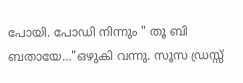പോയി. പോഡി നിന്നും " തൂ ബി ബതായേ…"ഒഴുകി വന്നു. സൂസ ഡ്രസ്സ്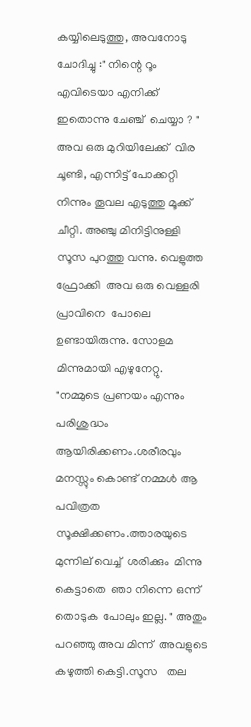കയ്യിലെടുത്തു, അവനോടു ചോദിച്ചു :" നിന്റെ റൂം എവിടെയാ എനിക്ക് ഇതൊന്നു ചേഞ്ച്  ചെയ്യാ ? " അവ ഒരു മുറിയിലേക്ക്  വിര  ചൂണ്ടി, എന്നിട്ട് പോക്കറ്റി നിന്നും തൂവല എടുത്തു മൂക്ക് ചീറ്റി. അഞ്ചു മിനിട്ടിനുള്ളി  സൂസ പുറത്തു വന്നു. വെളുത്ത ഫ്രോക്കി  അവ ഒരു വെള്ളരി പ്രാവിനെ  പോലെ ഉണ്ടായിരുന്നു. സോളമ മിന്നുമായി എഴുനേറ്റു. "നമ്മുടെ പ്രണയം എന്നും പരിശുദ്ധം ആയിരിക്കണം.ശരീരവും മനസ്സും കൊണ്ട് നമ്മൾ ആ പവിത്രത സൂക്ഷിക്കണം.ത്താരയുടെ മുന്നില് വെച്ച്  ശരിക്കും  മിന്നു കെട്ടാതെ  ഞാ നിന്നെ ഒന്ന്  തൊടുക  പോലും ഇല്ല. " അതും പറഞ്ഞു അവ മിന്ന്  അവളുടെ കഴുത്തി കെട്ടി.സൂസ   തല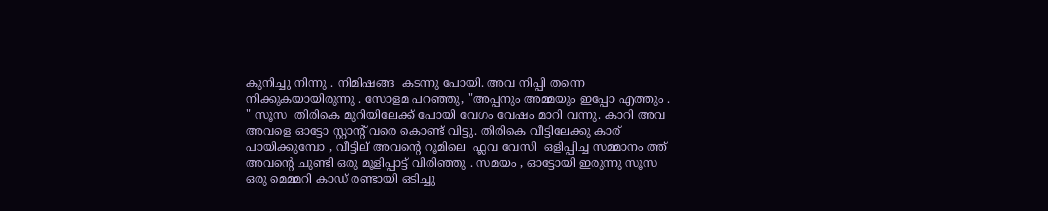കുനിച്ചു നിന്നു . നിമിഷങ്ങ  കടന്നു പോയി. അവ നിപ്പി തന്നെ നിക്കുകയായിരുന്നു . സോളമ പറഞ്ഞു, "അപ്പനും അമ്മയും ഇപ്പോ എത്തും . " സൂസ  തിരികെ മുറിയിലേക്ക് പോയി വേഗം വേഷം മാറി വന്നു. കാറി അവ അവളെ ഓട്ടോ സ്റ്റാന്റ് വരെ കൊണ്ട് വിട്ടു. തിരികെ വീട്ടിലേക്കു കാര് പായിക്കുമ്പോ , വീട്ടില് അവന്റെ റൂമിലെ  ഫ്ലവ വേസി  ഒളിപ്പിച്ച സമ്മാനം ത്ത്  അവന്റെ ചുണ്ടി ഒരു മൂളിപ്പാട്ട് വിരിഞ്ഞു . സമയം , ഓട്ടോയി ഇരുന്നു സൂസ ഒരു മെമ്മറി കാഡ് രണ്ടായി ഒടിച്ചു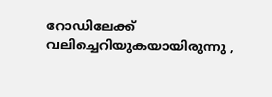റോഡിലേക്ക് വലിച്ചെറിയുകയായിരുന്നു ,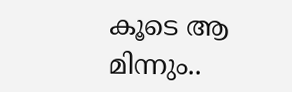കൂടെ ആ മിന്നും..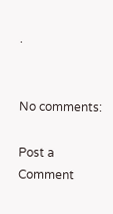.


No comments:

Post a Comment